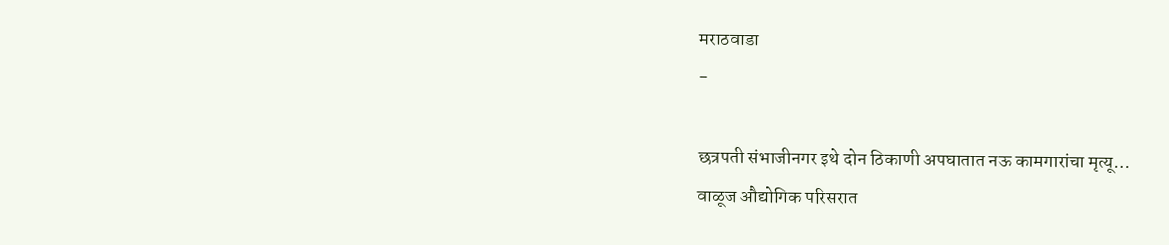मराठवाडा
-

छत्रपती संभाजीनगर इथे दोन ठिकाणी अपघातात नऊ कामगारांचा मृत्यू…
वाळूज औद्योगिक परिसरात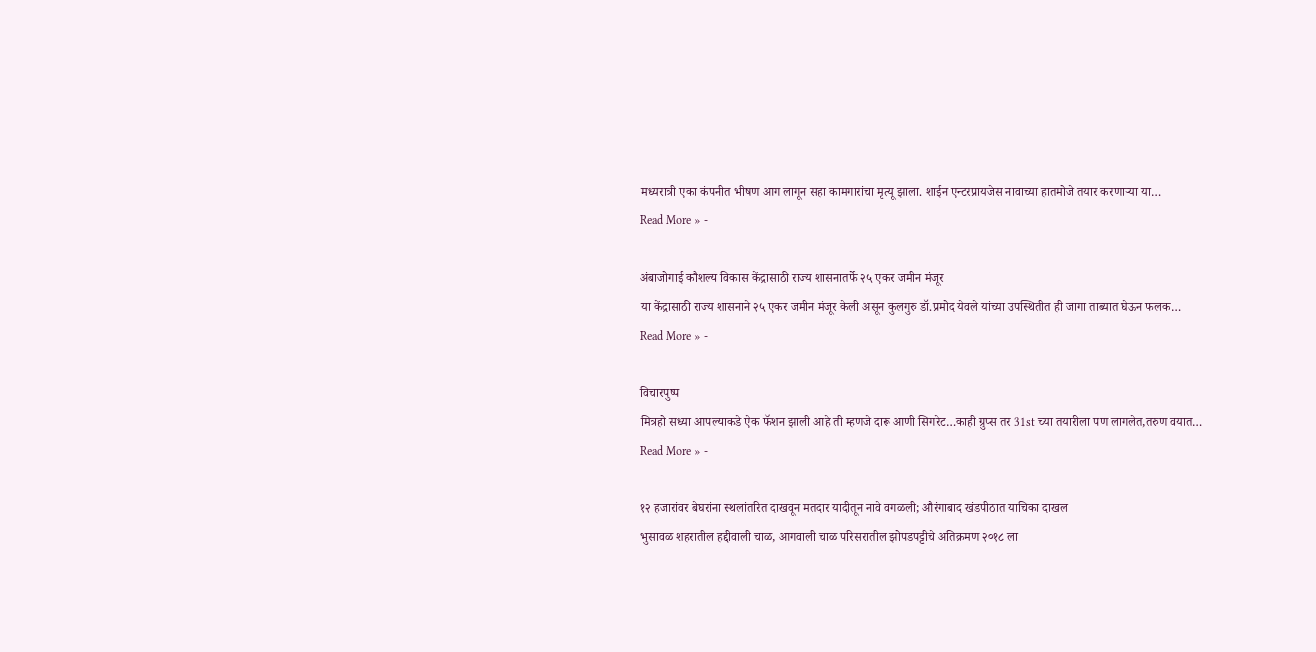मध्यरात्री एका कंपनीत भीषण आग लागून सहा कामगारांचा मृत्यू झाला. शाईन एन्टरप्रायजेस नावाच्या हातमोजे तयार करणाऱ्या या…
Read More » -

अंबाजोगाई कौशल्य विकास केंद्रासाठी राज्य शासनातर्फे २५ एकर जमीन मंजूर
या केंद्रासाठी राज्य शासनाने २५ एकर जमीन मंजूर केली असून कुलगुरु डॉ.प्रमोद येवले यांच्या उपस्थितीत ही जागा ताब्यात घेऊन फलक…
Read More » -

विचारपुष्प
मित्रहो सध्या आपल्याकडे ऐक फॅशन झाली आहे ती म्हणजे दारू आणी सिगरेट…काही ग्रुप्स तर 31st च्या तयारीला पण लागलेत,तरुण वयात…
Read More » -

१२ हजारांवर बेघरांना स्थलांतरित दाखवून मतदार यादीतून नावे वगळली; औरंगाबाद खंडपीठात याचिका दाखल
भुसावळ शहरातील हद्दीवाली चाळ, आगवाली चाळ परिसरातील झोपडपट्टीचे अतिक्रमण २०१८ ला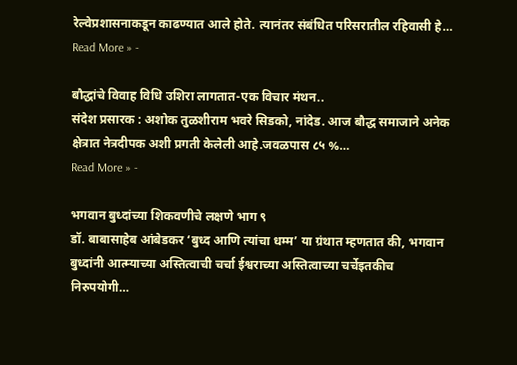रेल्वेप्रशासनाकडून काढण्यात आले होते. त्यानंतर संबंधित परिसरातील रहिवासी हे…
Read More » -

बौद्धांचे विवाह विधि उशिरा लागतात-एक विचार मंथन..
संदेश प्रसारक : अशोक तुळशीराम भवरे सिडको, नांदेड. आज बौद्ध समाजाने अनेक क्षेत्रात नेत्रदीपक अशी प्रगती केलेली आहे.जवळपास ८५ %…
Read More » -

भगवान बुध्दांच्या शिकवणीचे लक्षणे भाग ९
डॉ. बाबासाहेब आंबेडकर ‘बुध्द आणि त्यांचा धम्म’ या ग्रंथात म्हणतात की, भगवान बुध्दांनी आत्म्याच्या अस्तित्वाची चर्चा ईश्वराच्या अस्तित्वाच्या चर्चेइतकीच निरुपयोगी…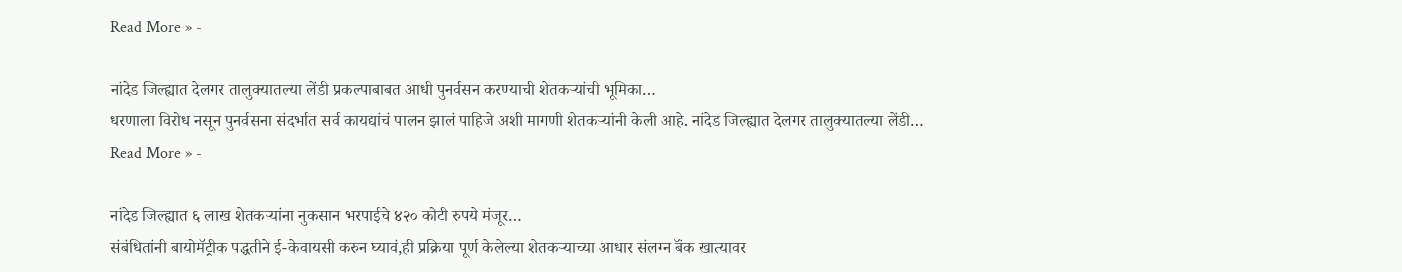Read More » -

नांदेड जिल्ह्यात देलगर तालुक्यातल्या लेंडी प्रकल्पाबाबत आधी पुनर्वसन करण्याची शेतकऱ्यांची भूमिका…
धरणाला विरोध नसून पुनर्वसना संदर्भात सर्व कायद्यांचं पालन झालं पाहिजे अशी मागणी शेतकऱ्यांनी केली आहे. नांदेड जिल्ह्यात देलगर तालुक्यातल्या लेंडी…
Read More » -

नांदेड जिल्ह्यात ६ लाख शेतकऱ्यांना नुकसान भरपाईचे ४२० कोटी रुपये मंजूर…
संबंधितांनी बायोमॅट्रीक पद्धतीने ई-केवायसी करुन घ्यावं,ही प्रक्रिया पूर्ण केलेल्या शेतकऱ्याच्या आधार संलग्न बॅंक खात्यावर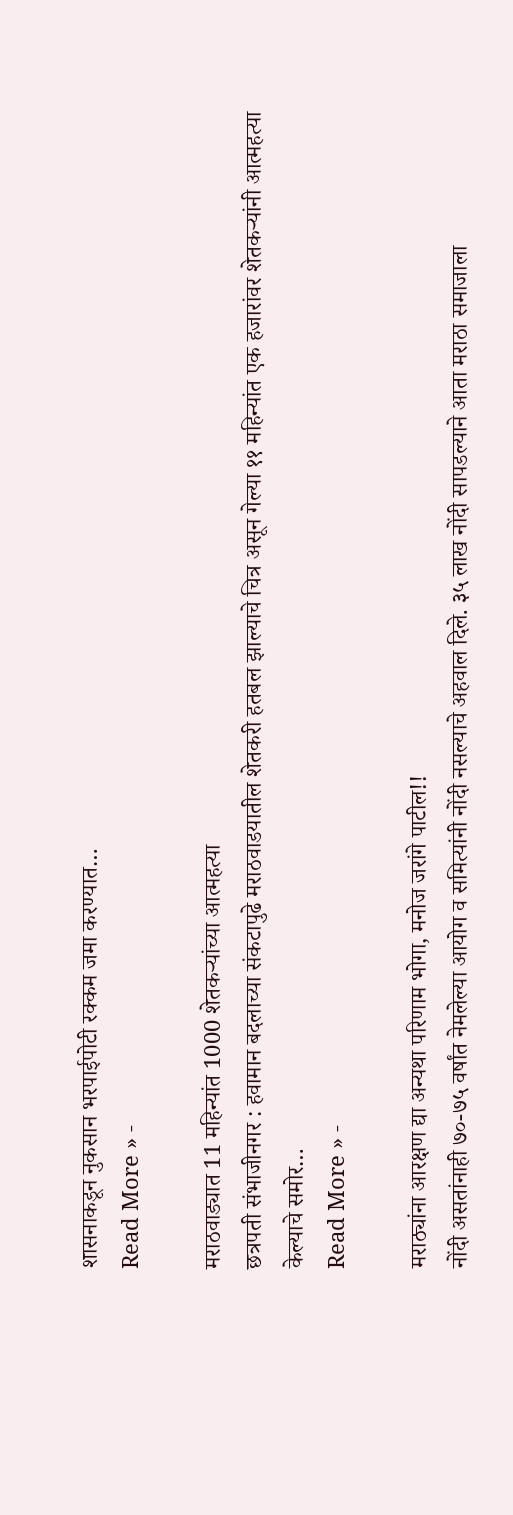शासनाकडून नुकसान भरपाईपोटी रक्कम जमा करण्यात…
Read More » -

मराठवाड्यात 11 महिन्यांत 1000 शेतकऱ्यांच्या आत्महत्या
छत्रपती संभाजीनगर : हवामान बदलाच्या संकटापुढे मराठवाडयातील शेतकरी हतबल झाल्याचे चित्र असून गेल्या ११ महिन्यांत एक हजारांवर शेतकऱ्यांनी आत्महत्या केल्याचे समोर…
Read More » -

मराठ्यांना आरक्षण द्या अन्यथा परिणाम भोगा, मनोज जरांगे पाटील!!
नोंदी असतांनाही ७०-७५ वर्षांत नेमलेल्या आयोग व समित्यांनी नोंदी नसल्याचे अहवाल दिले. ३५ लाख नोंदी सापडल्याने आता मराठा समाजाला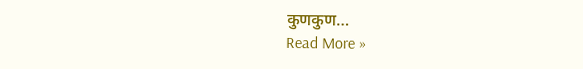कुणकुण…
Read More »